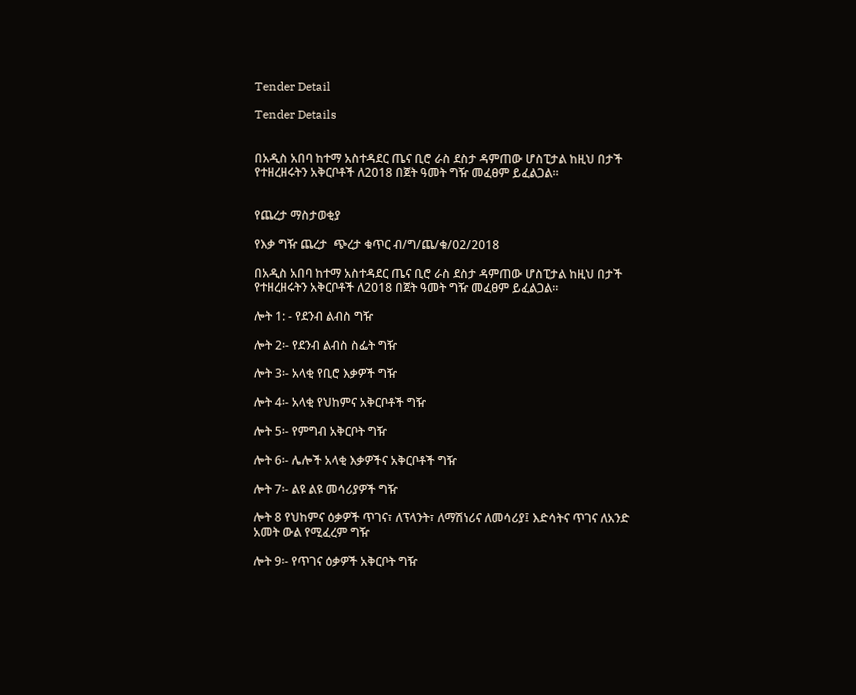Tender Detail

Tender Details


በአዲስ አበባ ከተማ አስተዳደር ጤና ቢሮ ራስ ደስታ ዳምጠው ሆስፒታል ከዚህ በታች የተዘረዘሩትን አቅርቦቶች ለ2018 በጀት ዓመት ግዥ መፈፀም ይፈልጋል።


የጨረታ ማስታወቂያ

የእቃ ግዥ ጨረታ  ጭረታ ቁጥር ብ/ግ/ጨ/ቁ/02/2018

በአዲስ አበባ ከተማ አስተዳደር ጤና ቢሮ ራስ ደስታ ዳምጠው ሆስፒታል ከዚህ በታች የተዘረዘሩትን አቅርቦቶች ለ2018 በጀት ዓመት ግዥ መፈፀም ይፈልጋል።

ሎት 1: - የደንብ ልብስ ግዥ

ሎት 2፡- የደንብ ልብስ ስፌት ግዥ

ሎት 3፡- አላቂ የቢሮ እቃዎች ግዥ

ሎት 4፡- አላቂ የህከምና አቅርቦቶች ግዥ

ሎት 5፡- የምግብ አቅርቦት ግዥ

ሎት 6፡- ሌሎች አላቂ እቃዎችና አቅርቦቶች ግዥ

ሎት 7፡- ልዩ ልዩ መሳሪያዎች ግዥ

ሎት 8 የህከምና ዕቃዎች ጥገና፣ ለፕላንት፣ ለማሽነሪና ለመሳሪያ፤ እድሳትና ጥገና ለአንድ አመት ውል የሚፈረም ግዥ

ሎት 9፡- የጥገና ዕቃዎች አቅርቦት ግዥ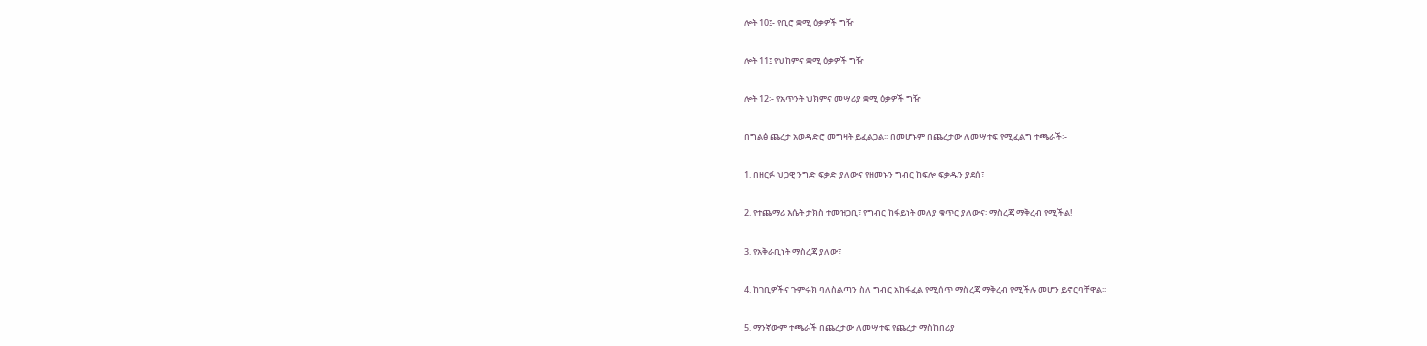ሎት 10፤- የቢሮ ቋሚ ዕቃዎች ግዥ

ሎት 11፤ የህከምና ቋሚ ዕቃዎች ግዥ

ሎት 12፡- የአጥንት ህክምና መሣሪያ ቋሚ ዕቃዎች ግዥ

በግልፅ ጨረታ አወዳድሮ መግዛት ይፈልጋል፡፡ በመሆኑም በጨረታው ለመሣተፍ የሚፈልግ ተጫራች፡-

1. በዘርፉ ህጋዊ ንግድ ፍቃድ ያለውና የዘመኑን ግብር ከፍሎ ፍቃዱን ያደሰ፣

2. የተጨማሪ እሴት ታክስ ተመዝጋቢ፣ የግብር ከፋይነት መለያ ቁጥር ያለውና፡ ማስረጃ ማቅረብ የሚችል!

3. የአቅራቢነት ማስረጃ ያለው፣

4. ከገቢዎችና ጉምሩክ ባለስልጣን ስለ ግብር አከፋፈል የሚሰጥ ማስረጃ ማቅረብ የሚችሉ መሆን ይኖርባቸዋል፡፡

5. ማንኛውም ተጫራች በጨረታው ለመሣተፍ የጨረታ ማስከበሪያ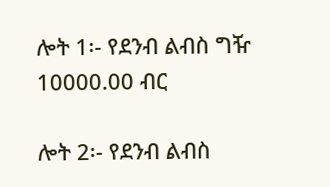ሎት 1፡- የደንብ ልብስ ግዥ 10000.00 ብር

ሎት 2፡- የደንብ ልብስ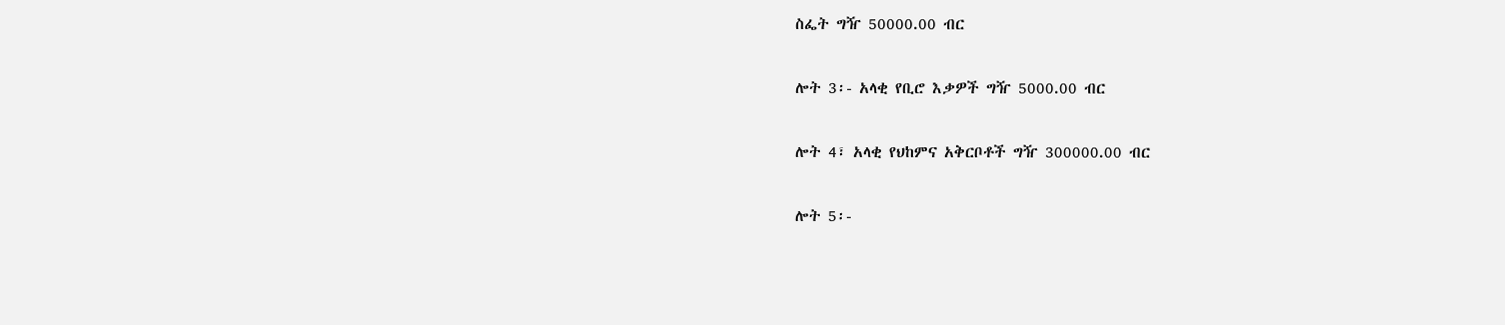ስፌት ግዥ 50000.00 ብር

ሎት 3፡- አላቂ የቢሮ እቃዎች ግዥ 5000.00 ብር

ሎት 4፣ አላቂ የህከምና አቅርቦቶች ግዥ 300000.00 ብር

ሎት 5፡-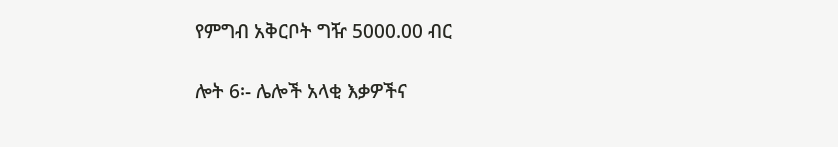የምግብ አቅርቦት ግዥ 5000.00 ብር

ሎት 6፡- ሌሎች አላቂ እቃዎችና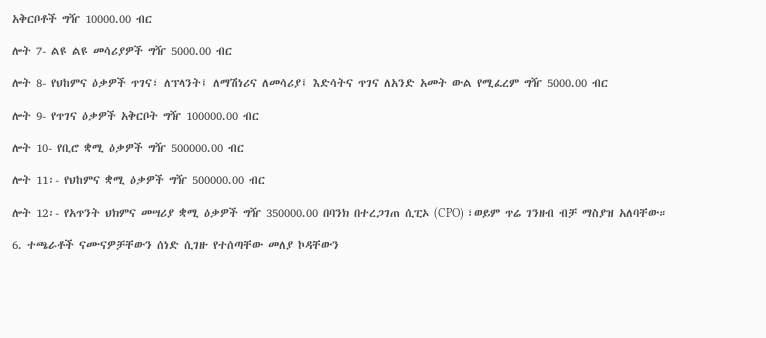አቅርቦቶች ግዥ 10000.00 ብር

ሎት 7- ልዩ ልዩ መሳሪያዎች ግዥ 5000.00 ብር

ሎት 8- የህከምና ዕቃዎች ጥገና፣ ለፕላንት፤ ለማሽነሪና ለመሳሪያ፤ እድሳትና ጥገና ለአንድ አመት ውል የሚፈረም ግዥ 5000.00 ብር

ሎት 9- የጥገና ዕቃዎች አቅርቦት ግዥ 100000.00 ብር

ሎት 10- የቢሮ ቋሚ ዕቃዎች ግዥ 500000.00 ብር

ሎት 11፡- የህከምና ቋሚ ዕቃዎች ግዥ 500000.00 ብር

ሎት 12፡- የአጥንት ህክምና መሣሪያ ቋሚ ዕቃዎች ግዥ 350000.00 በባንክ በተረጋገጠ ሲፒኦ (CPO) ፣ወይም ጥሬ ገንዘብ ብቻ ማስያዝ አለባቸው።

6. ተጫራቶች ናሙናዎቻቸውን ሰነድ ሲገዙ የተሰጣቸው መለያ ኮዳቸውን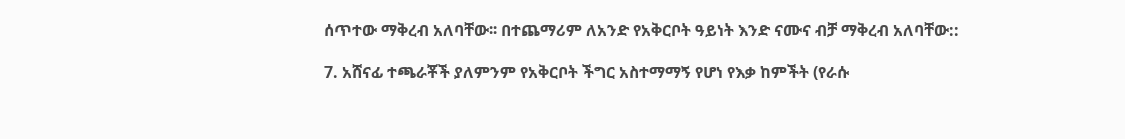ሰጥተው ማቅረብ አለባቸው፡፡ በተጨማሪም ለአንድ የአቅርቦት ዓይነት እንድ ናሙና ብቻ ማቅረብ አለባቸው::

7. አሸናፊ ተጫራቾች ያለምንም የአቅርቦት ችግር አስተማማኝ የሆነ የእቃ ከምችት (የራሱ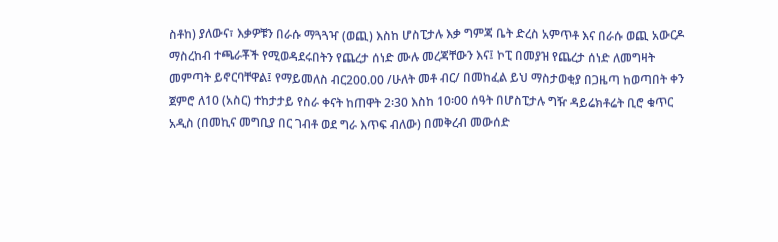ስቶከ) ያለውና፣ እቃዎቹን በራሱ ማጓጓዣ (ወጪ) እስከ ሆስፒታሉ እቃ ግምጃ ቤት ድረስ አምጥቶ እና በራሱ ወጪ አውርዶ ማስረከብ ተጫራቾች የሚወዳደሩበትን የጨረታ ሰነድ ሙሉ መረጃቸውን እና፤ ኮፒ በመያዝ የጨረታ ሰነድ ለመግዛት መምጣት ይኖርባቸዋል፤ የማይመለስ ብር200.00 /ሁለት መቶ ብር/ በመከፈል ይህ ማስታወቂያ በጋዜጣ ከወጣበት ቀን ጀምሮ ለ10 (አስር) ተከታታይ የስራ ቀናት ከጠዋት 2፡30 እስከ 10፡00 ሰዓት በሆስፒታሉ ግዥ ዳይሬክቶሬት ቢሮ ቁጥር አዲስ (በመኪና መግቢያ በር ገብቶ ወደ ግራ እጥፍ ብለው) በመቅረብ መውሰድ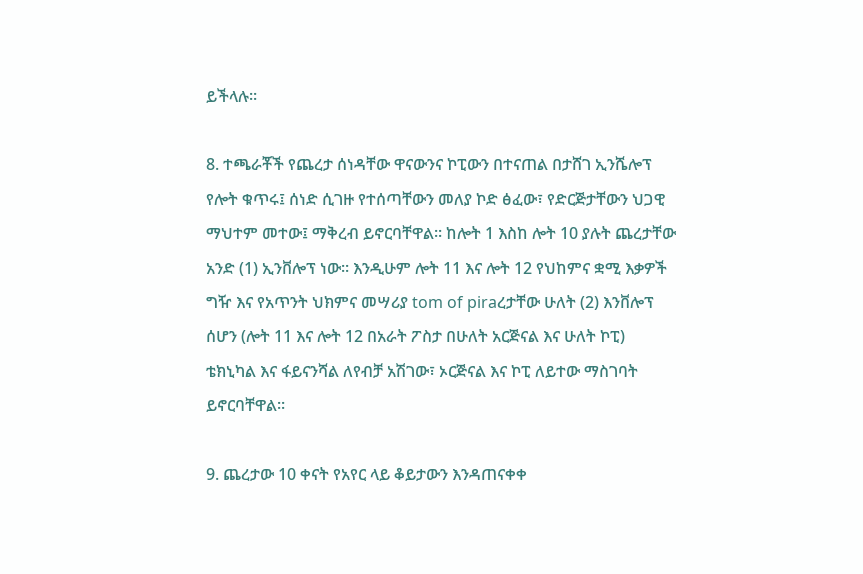ይችላሉ፡፡

8. ተጫራቾች የጨረታ ሰነዳቸው ዋናውንና ኮፒውን በተናጠል በታሸገ ኢንሼሎፕ የሎት ቁጥሩ፤ ሰነድ ሲገዙ የተሰጣቸውን መለያ ኮድ ፅፈው፣ የድርጅታቸውን ህጋዊ ማህተም መተው፤ ማቅረብ ይኖርባቸዋል፡፡ ከሎት 1 እስከ ሎት 10 ያሉት ጨረታቸው አንድ (1) ኢንቨሎፕ ነው፡፡ እንዲሁም ሎት 11 እና ሎት 12 የህከምና ቋሚ እቃዎች ግዥ እና የአጥንት ህክምና መሣሪያ tom of piraረታቸው ሁለት (2) እንቨሎፕ ሰሆን (ሎት 11 እና ሎት 12 በአራት ፖስታ በሁለት አርጅናል እና ሁለት ኮፒ) ቴክኒካል እና ፋይናንሻል ለየብቻ አሽገው፣ ኦርጅናል እና ኮፒ ለይተው ማስገባት ይኖርባቸዋል፡፡

9. ጨረታው 10 ቀናት የአየር ላይ ቆይታውን እንዳጠናቀቀ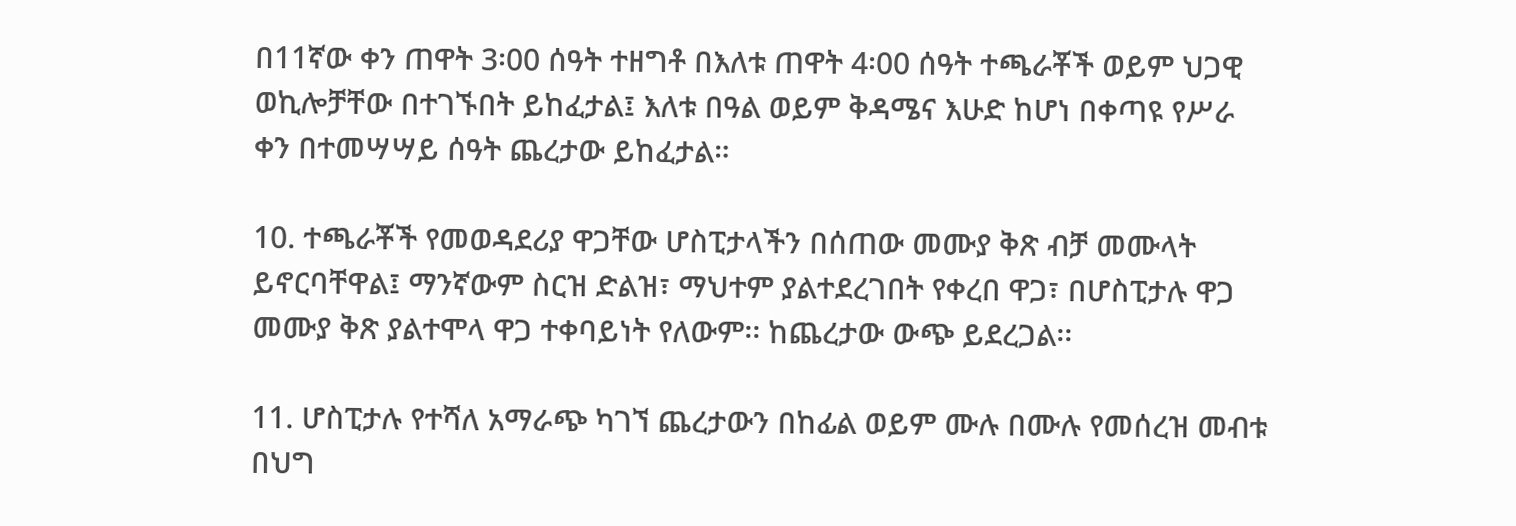በ11ኛው ቀን ጠዋት 3፡00 ሰዓት ተዘግቶ በእለቱ ጠዋት 4፡00 ሰዓት ተጫራቾች ወይም ህጋዊ ወኪሎቻቸው በተገኙበት ይከፈታል፤ እለቱ በዓል ወይም ቅዳሜና እሁድ ከሆነ በቀጣዩ የሥራ ቀን በተመሣሣይ ሰዓት ጨረታው ይከፈታል።

10. ተጫራቾች የመወዳደሪያ ዋጋቸው ሆስፒታላችን በሰጠው መሙያ ቅጽ ብቻ መሙላት ይኖርባቸዋል፤ ማንኛውም ስርዝ ድልዝ፣ ማህተም ያልተደረገበት የቀረበ ዋጋ፣ በሆስፒታሉ ዋጋ መሙያ ቅጽ ያልተሞላ ዋጋ ተቀባይነት የለውም፡፡ ከጨረታው ውጭ ይደረጋል፡፡

11. ሆስፒታሉ የተሻለ አማራጭ ካገኘ ጨረታውን በከፊል ወይም ሙሉ በሙሉ የመሰረዝ መብቱ በህግ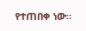የተጠበቀ ነው፡፡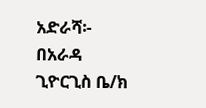አድራሻ፡- በአራዳ ጊዮርጊስ ቤ/ክ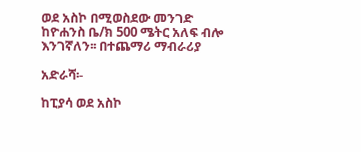ወደ አስኮ በሚወስደው መንገድ ከዮሐንስ ቤ/ክ 500 ሜትር አለፍ ብሎ እንገኛለን፡፡ በተጨማሪ ማብራሪያ

አድራሻ፡-

ከፒያሳ ወደ አስኮ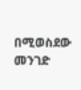በሚወስደው መንገድ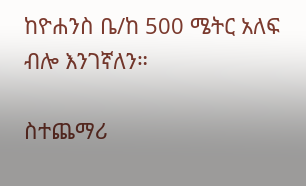ከዮሐንስ ቤ/ከ 500 ሜትር አለፍ ብሎ እንገኛለን።

ስተጨማሪ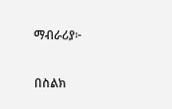ማብራሪያ፦

በስልክ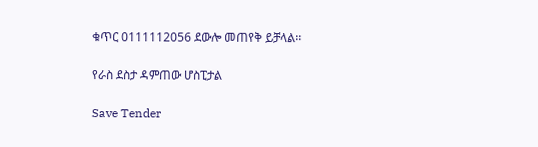ቁጥር 0111112056 ደውሎ መጠየቅ ይቻላል፡፡

የራስ ደስታ ዳምጠው ሆስፒታል

Save Tender